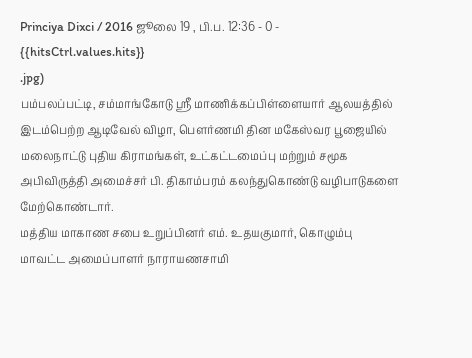Princiya Dixci / 2016 ஜூலை 19 , பி.ப. 12:36 - 0 - {{hitsCtrl.values.hits}}
.jpg)
பம்பலப்பட்டி, சம்மாங்கோடு ஸ்ரீ மாணிக்கப்பிள்ளையார் ஆலயத்தில் இடம்பெற்ற ஆடிவேல் விழா, பௌர்ணமி தின மகேஸ்வர பூஜையில் மலைநாட்டு புதிய கிராமங்கள், உட்கட்டமைப்பு மற்றும் சமூக அபிவிருத்தி அமைச்சர் பி. திகாம்பரம் கலந்துகொண்டு வழிபாடுகளை மேற்கொண்டார்.
மத்திய மாகாண சபை உறுப்பினர் எம். உதயகுமார், கொழும்பு மாவட்ட அமைப்பாளர் நாராயணசாமி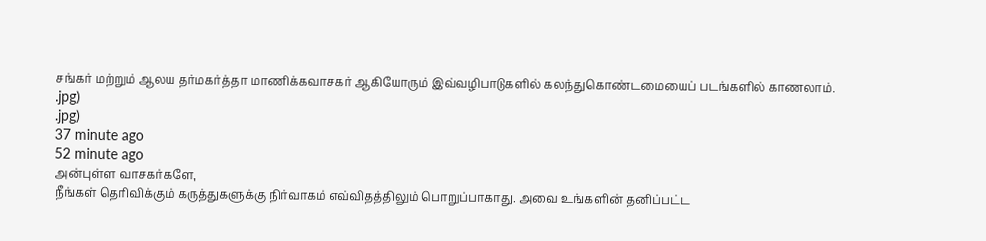சங்கர் மற்றும் ஆலய தர்மகர்த்தா மாணிக்கவாசகர் ஆகியோரும் இவ்வழிபாடுகளில் கலந்துகொண்டமையைப் படங்களில் காணலாம்.
.jpg)
.jpg)
37 minute ago
52 minute ago
அன்புள்ள வாசகர்களே,
நீங்கள் தெரிவிக்கும் கருத்துகளுக்கு நிர்வாகம் எவ்விதத்திலும் பொறுப்பாகாது. அவை உங்களின் தனிப்பட்ட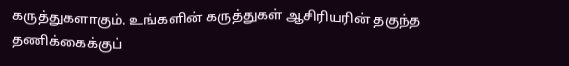கருத்துகளாகும். உங்களின் கருத்துகள் ஆசிரியரின் தகுந்த தணிக்கைக்குப்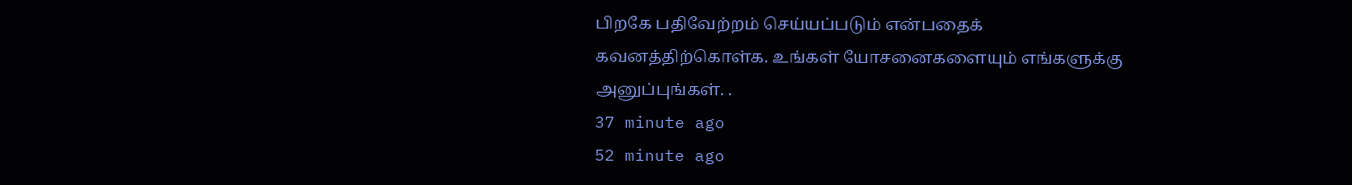பிறகே பதிவேற்றம் செய்யப்படும் என்பதைக் கவனத்திற்கொள்க. உங்கள் யோசனைகளையும் எங்களுக்கு அனுப்புங்கள். .
37 minute ago
52 minute ago